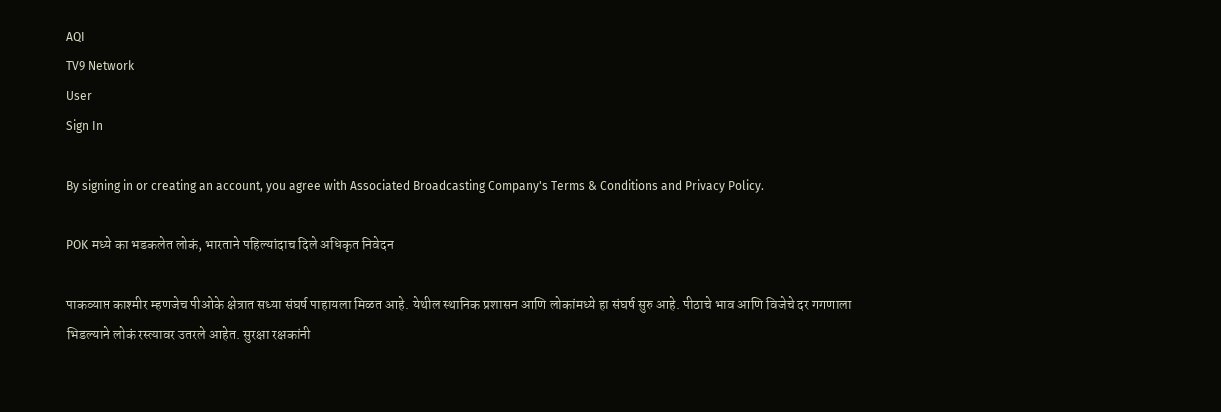AQI
TV9 Network
User
Sign In

By signing in or creating an account, you agree with Associated Broadcasting Company's Terms & Conditions and Privacy Policy.

POK मध्ये का भडकलेत लोकं, भारताने पहिल्यांदाच दिले अधिकृत निवेदन

पाकव्याप्त काश्मीर म्हणजेच पीओके क्षेत्रात सध्या संघर्ष पाहायला मिळत आहे. येथील स्थानिक प्रशासन आणि लोकांमध्ये हा संघर्ष सुरु आहे. पीठाचे भाव आणि विजेचे दर गगणाला भिडल्याने लोकं रस्त्यावर उतरले आहेत. सुरक्षा रक्षकांनी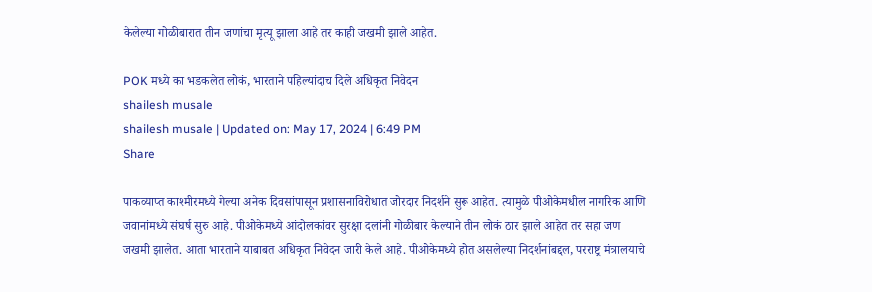केलेल्या गोळीबारात तीन जणांचा मृत्यू झाला आहे तर काही जखमी झाले आहेत.

POK मध्ये का भडकलेत लोकं, भारताने पहिल्यांदाच दिले अधिकृत निवेदन
shailesh musale
shailesh musale | Updated on: May 17, 2024 | 6:49 PM
Share

पाकव्याप्त काश्मीरमध्ये गेल्या अनेक दिवसांपासून प्रशासनाविरोधात जोरदार निदर्शने सुरू आहेत. त्यामुळे पीओकेमधील नागरिक आणि जवानांमध्ये संघर्ष सुरु आहे. पीओकेमध्ये आंदोलकांवर सुरक्षा दलांनी गोळीबार केल्याने तीन लोकं ठार झाले आहेत तर सहा जण जखमी झालेत. आता भारताने याबाबत अधिकृत निवेदन जारी केले आहे. पीओकेमध्ये होत असलेल्या निदर्शनांबद्दल, परराष्ट्र मंत्रालयाचे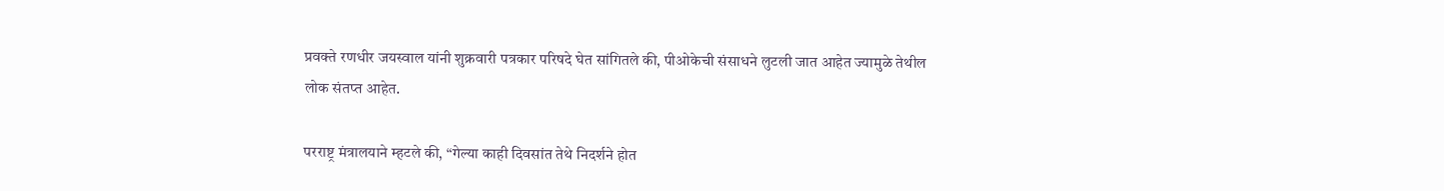प्रवक्ते रणधीर जयस्वाल यांनी शुक्रवारी पत्रकार परिषदे घेत सांगितले की, पीओकेची संसाधने लुटली जात आहेत ज्यामुळे तेथील लोक संतप्त आहेत.

परराष्ट्र मंत्रालयाने म्हटले की, “गेल्या काही दिवसांत तेथे निदर्शने होत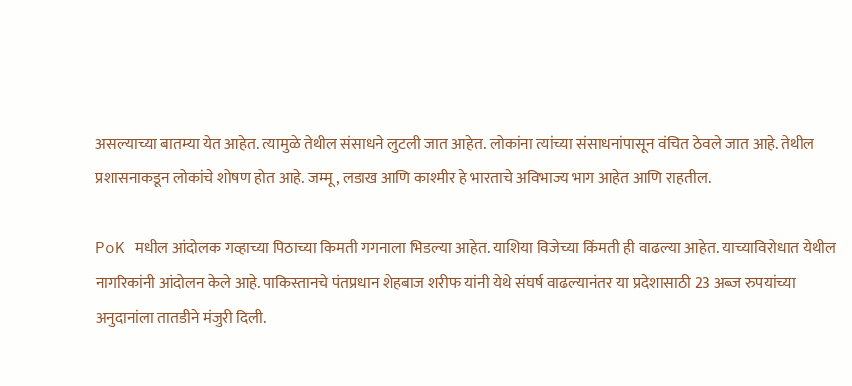असल्याच्या बातम्या येत आहेत. त्यामुळे तेथील संसाधने लुटली जात आहेत. लोकांना त्यांच्या संसाधनांपासून वंचित ठेवले जात आहे. तेथील प्रशासनाकडून लोकांचे शोषण होत आहे. जम्मू, लडाख आणि काश्मीर हे भारताचे अविभाज्य भाग आहेत आणि राहतील.

PoK मधील आंदोलक गव्हाच्या पिठाच्या किमती गगनाला भिडल्या आहेत. याशिया विजेच्या किंमती ही वाढल्या आहेत. याच्याविरोधात येथील नागरिकांनी आंदोलन केले आहे. पाकिस्तानचे पंतप्रधान शेहबाज शरीफ यांनी येथे संघर्ष वाढल्यानंतर या प्रदेशासाठी 23 अब्ज रुपयांच्या अनुदानांला तातडीने मंजुरी दिली.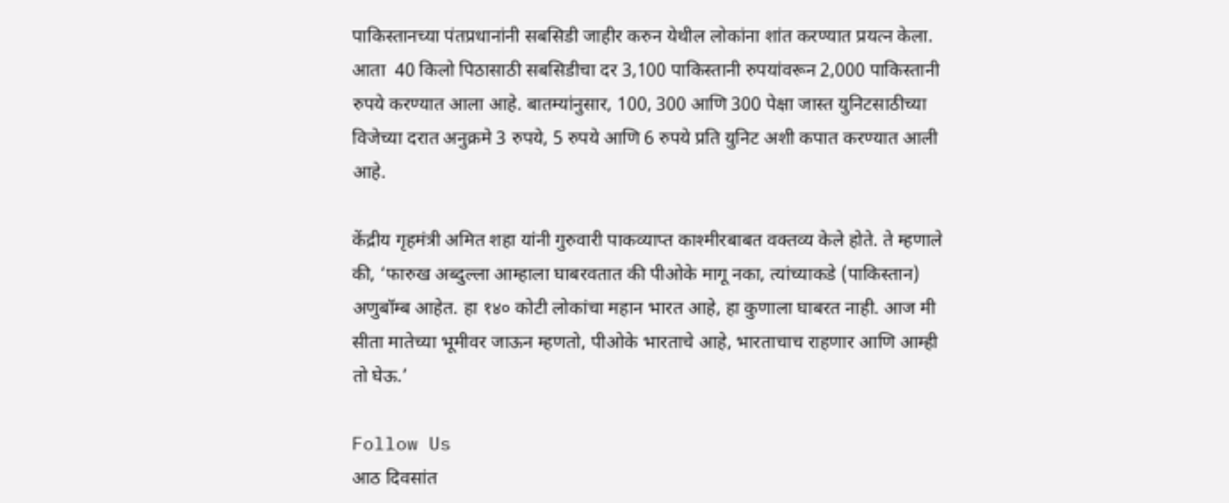पाकिस्तानच्या पंतप्रधानांनी सबसिडी जाहीर करुन येथील लोकांना शांत करण्यात प्रयत्न केला. आता  40 किलो पिठासाठी सबसिडीचा दर 3,100 पाकिस्तानी रुपयांवरून 2,000 पाकिस्तानी रुपये करण्यात आला आहे. बातम्यांनुसार, 100, 300 आणि 300 पेक्षा जास्त युनिटसाठीच्या विजेच्या दरात अनुक्रमे 3 रुपये, 5 रुपये आणि 6 रुपये प्रति युनिट अशी कपात करण्यात आली आहे.

केंद्रीय गृहमंत्री अमित शहा यांनी गुरुवारी पाकव्याप्त काश्मीरबाबत वक्तव्य केले होते. ते म्हणाले की, ‘फारुख अब्दुल्ला आम्हाला घाबरवतात की पीओके मागू नका, त्यांच्याकडे (पाकिस्तान) अणुबॉम्ब आहेत. हा १४० कोटी लोकांचा महान भारत आहे, हा कुणाला घाबरत नाही. आज मी सीता मातेच्या भूमीवर जाऊन म्हणतो, पीओके भारताचे आहे, भारताचाच राहणार आणि आम्ही तो घेऊ.’

Follow Us
आठ दिवसांत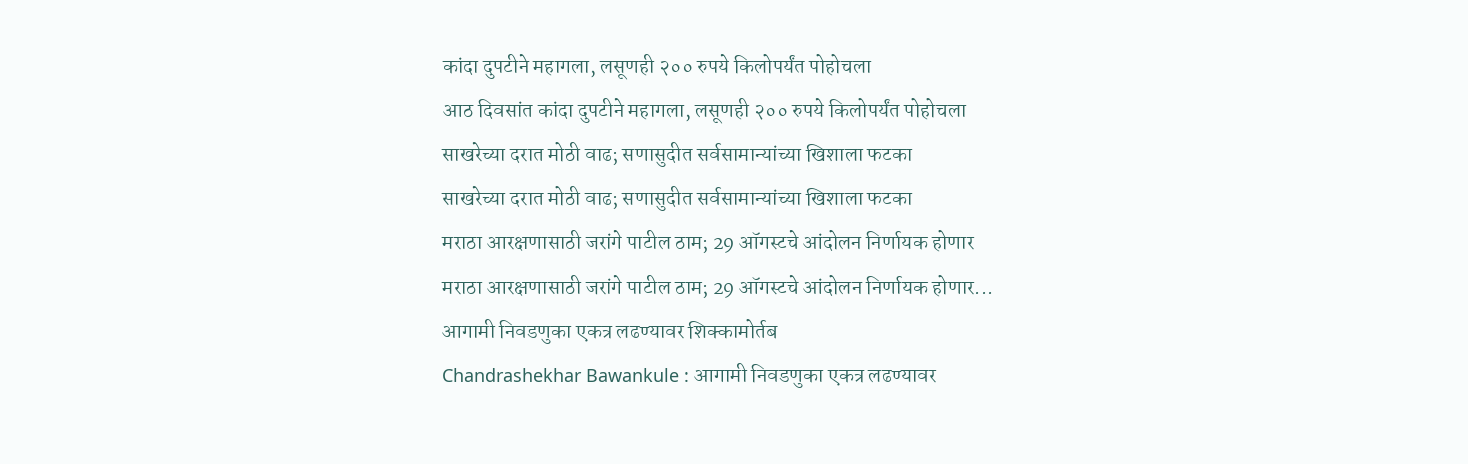कांदा दुपटीने महागला, लसूणही २०० रुपये किलोपर्यंत पोहोचला
आठ दिवसांत कांदा दुपटीने महागला, लसूणही २०० रुपये किलोपर्यंत पोहोचला
साखरेच्या दरात मोठी वाढ; सणासुदीत सर्वसामान्यांच्या खिशाला फटका
साखरेच्या दरात मोठी वाढ; सणासुदीत सर्वसामान्यांच्या खिशाला फटका
मराठा आरक्षणासाठी जरांगे पाटील ठाम; 29 ऑगस्टचे आंदोलन निर्णायक होणार
मराठा आरक्षणासाठी जरांगे पाटील ठाम; 29 ऑगस्टचे आंदोलन निर्णायक होणार...
आगामी निवडणुका एकत्र लढण्यावर शिक्कामोर्तब
Chandrashekhar Bawankule : आगामी निवडणुका एकत्र लढण्यावर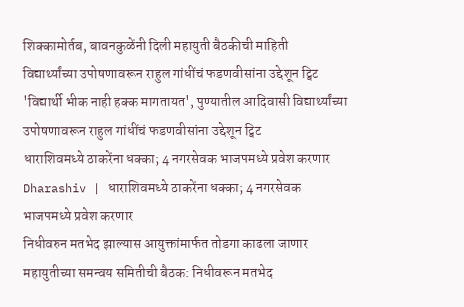शिक्कामोर्तब, बावनकुळेंनी दिली महायुती बैठकीची माहिती
विद्यार्थ्यांच्या उपोषणावरून राहुल गांधींचं फडणवीसांना उद्देशून ट्विट
'विद्यार्थी भीक नाही हक्क मागतायत', पुण्यातील आदिवासी विद्यार्थ्यांच्या उपोषणावरून राहुल गांधींचं फडणवीसांना उद्देशून ट्विट
धाराशिवमध्ये ठाकरेंना धक्का; 4 नगरसेवक भाजपमध्ये प्रवेश करणार
Dharashiv | धाराशिवमध्ये ठाकरेंना धक्का; 4 नगरसेवक भाजपमध्ये प्रवेश करणार
निधीवरुन मतभेद झाल्यास आयुक्तांमार्फत तोडगा काढला जाणार
महायुतीच्या समन्वय समितीची बैठक: निधीवरून मतभेद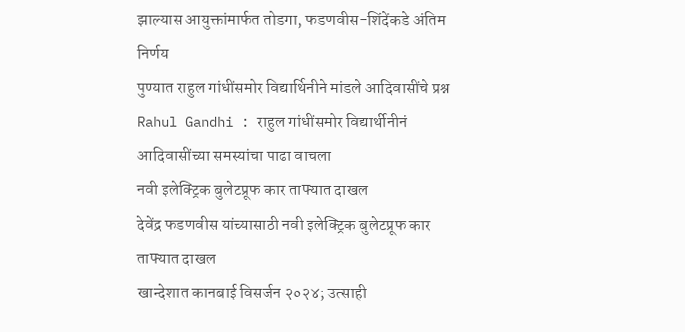झाल्यास आयुक्तांमार्फत तोडगा, फडणवीस-शिंदेंकडे अंतिम निर्णय
पुण्यात राहुल गांधींसमोर विद्यार्थिनीने मांडले आदिवासींचे प्रश्न
Rahul Gandhi : राहुल गांधींसमोर विद्यार्थीनीनं आदिवासींच्या समस्यांचा पाढा वाचला
नवी इलेक्ट्रिक बुलेटप्रूफ कार ताफ्यात दाखल
देवेंद्र फडणवीस यांच्यासाठी नवी इलेक्ट्रिक बुलेटप्रूफ कार ताफ्यात दाखल
खान्देशात कानबाई विसर्जन २०२४; उत्साही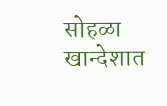सोहळा
खान्देशात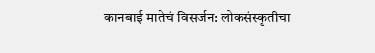कानबाई मातेचं विसर्जन: लोकसंस्कृतीचा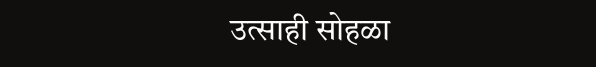उत्साही सोहळा